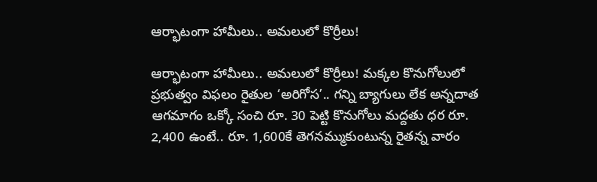ఆర్భాటంగా హామీలు.. అమలులో కొర్రీలు!

ఆర్భాటంగా హామీలు.. అమలులో కొర్రీలు! మక్కల కొనుగోలులో ప్రభుత్వం విఫలం రైతుల ‘అరిగోస’.. గన్ని బ్యాగులు లేక అన్నదాత ఆగమాగం ఒక్కో సంచి రూ. 30 పెట్టి కొనుగోలు మద్దతు ధర రూ. 2,400 ఉంటే.. రూ. 1,600కే తెగనమ్ముకుంటున్న రైతన్న వారం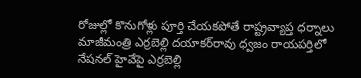రోజుల్లో కొనుగోళ్లు పూర్తి చేయకపోతే రాష్ట్రవ్యాప్త ధర్నాలు మాజీమంత్రి ఎర్ర‌బెల్లి ద‌యాక‌ర్‌రావు ధ్వ‌జం రాయపర్తిలో నేషనల్ హైవేపై ఎర్రబెల్లి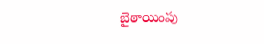బైఠాయింపు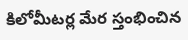కిలోమీటర్ల మేర స్తంభించిన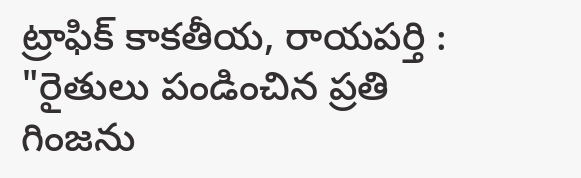ట్రాఫిక్ కాకతీయ, రాయపర్తి : "రైతులు పండించిన ప్రతి గింజను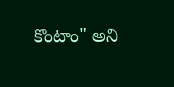కొంటాం" అని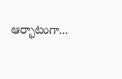ఆర్భాటంగా...